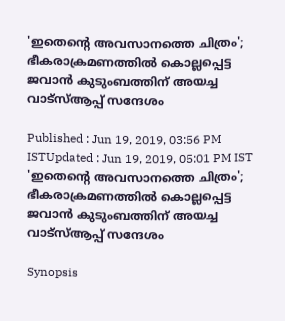'ഇതെന്റെ അവസാനത്തെ ചിത്രം'; ഭീകരാക്രമണത്തിൽ കൊല്ലപ്പെട്ട ജവാൻ കുടുംബത്തിന് അയച്ച വാട്സ്ആപ്പ് സന്ദേശം

Published : Jun 19, 2019, 03:56 PM ISTUpdated : Jun 19, 2019, 05:01 PM IST
'ഇതെന്റെ അവസാനത്തെ ചിത്രം'; ഭീകരാക്രമണത്തിൽ കൊല്ലപ്പെട്ട ജവാൻ കുടുംബത്തിന് അയച്ച വാട്സ്ആപ്പ് സന്ദേശം

Synopsis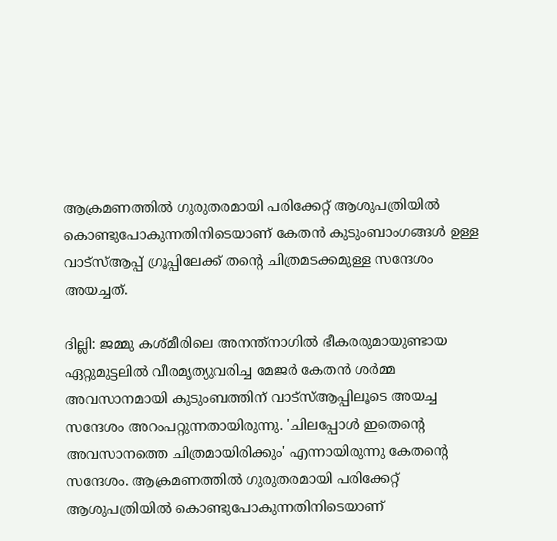ആക്രമണത്തിൽ ഗുരുതരമായി പരിക്കേറ്റ് ആശുപത്രിയിൽ കൊണ്ടുപോകുന്നതിനിടെയാണ് കേതൻ കുടുംബാംഗങ്ങൾ ഉള്ള വാട്സ്ആപ്പ് ഗ്രൂപ്പിലേക്ക് തന്റെ ചിത്രമടക്കമുള്ള സന്ദേശം അയച്ചത്.

ദില്ലി: ജമ്മു കശ്മീരിലെ അനന്ത്നാഗില്‍ ഭീകരരുമായുണ്ടായ ഏറ്റുമുട്ടലിൽ വീരമൃത്യുവരിച്ച മേജർ കേതൻ ശർമ്മ അവസാനമായി കുടുംബത്തിന് വാട്സ്ആപ്പിലൂടെ അയച്ച സന്ദേശം അറംപറ്റുന്നതായിരുന്നു. 'ചിലപ്പോൾ ഇതെന്റെ അവസാനത്തെ ചിത്രമായിരിക്കും' എന്നായിരുന്നു കേതന്റെ സന്ദേശം. ആക്രമണത്തിൽ ഗുരുതരമായി പരിക്കേറ്റ് ആശുപത്രിയിൽ കൊണ്ടുപോകുന്നതിനിടെയാണ്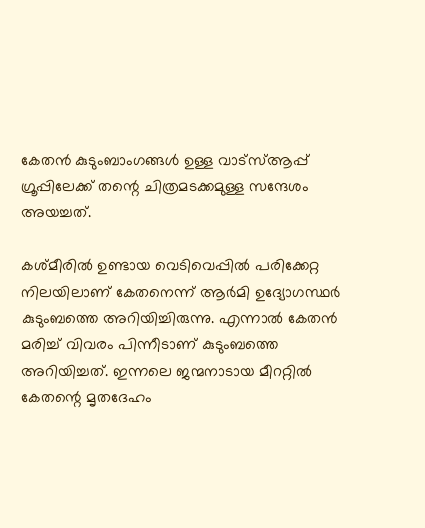കേതൻ കുടുംബാംഗങ്ങൾ ഉള്ള വാട്സ്ആപ്പ് ഗ്രൂപ്പിലേക്ക് തന്റെ ചിത്രമടക്കമുള്ള സന്ദേശം അയച്ചത്.

കശ്മീരിൽ ഉണ്ടായ വെടിവെപ്പിൽ പരിക്കേറ്റ നിലയിലാണ് കേതനെന്ന് ആർമി ഉദ്യോഗസ്ഥർ കുടുംബത്തെ അറിയിച്ചിരുന്നു. എന്നാൽ കേതൻ മരിച്ച് വിവരം പിന്നീടാണ് കുടുംബത്തെ അറിയിച്ചത്. ഇന്നലെ ജന്മനാടായ മീററ്റിൽ കേതന്റെ മൃ‍തദേഹം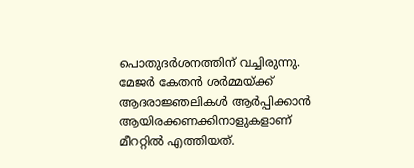പൊതുദർശനത്തിന് വച്ചിരുന്നു. മേജർ കേതൻ ശർമ്മയ്ക്ക് ആദരാജ്ഞലികൾ ആർപ്പിക്കാൻ ആയിരക്കണക്കിനാളുകളാണ് മീററ്റിൽ എത്തിയത്.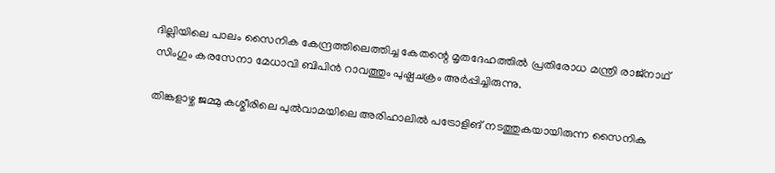ദില്ലിയിലെ പാലം സൈനിക കേന്ദ്രത്തിലെത്തിച്ച കേതന്റെ മൃതദേഹത്തിൽ പ്രതിരോധ മന്ത്രി രാജ്നാഥ് സിംഗും കരസേനാ മേധാവി ബിപിൻ റാവത്തും പുഷ്പചക്രം അർപ്പിച്ചിരുന്നു.

തിങ്കളാഴ്ച ജമ്മു കശ്മീരിലെ പുൽവാമയിലെ അരിഹാലിൽ പട്രോളിങ് നടത്തുകയായിരുന്ന സൈനിക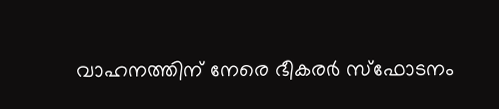വാഹനത്തിന് നേരെ ഭീകരർ സ്ഫോടനം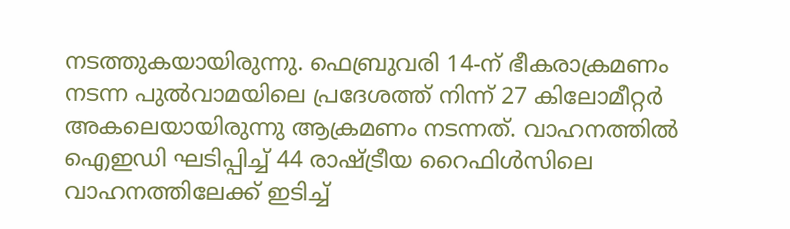നടത്തുകയായിരുന്നു. ഫെബ്രുവരി 14-ന് ഭീകരാക്രമണം നടന്ന പുൽവാമയിലെ പ്രദേശത്ത് നിന്ന് 27 കിലോമീറ്റർ അകലെയായിരുന്നു ആക്രമണം നടന്നത്. വാഹനത്തിൽ ഐഇഡി ഘടിപ്പിച്ച് 44 രാഷ്ട്രീയ റൈഫിൾസിലെ വാഹനത്തിലേക്ക് ഇടിച്ച്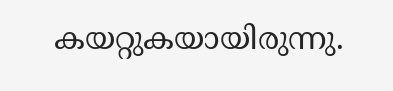കയറ്റുകയായിരുന്നു.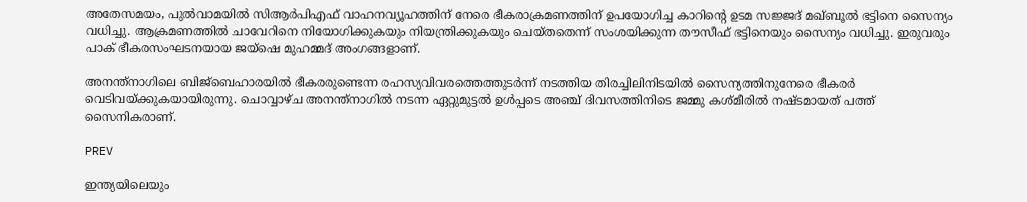അതേസമയം, പുൽവാമയിൽ സിആർപിഎഫ് വാഹനവ്യൂഹത്തിന് നേരെ ഭീകരാക്രമണത്തിന് ഉപയോഗിച്ച കാറിന്റെ ഉടമ സജ്ജദ് മഖ്ബൂൽ ഭട്ടിനെ സൈന്യം വധിച്ചു. ആക്രമണത്തിൽ ചാവേറിനെ നിയോഗിക്കുകയും നിയന്ത്രിക്കുകയും ചെയ്തതെന്ന് സംശയിക്കുന്ന തൗസീഫ് ഭട്ടിനെയും സൈന്യം വധിച്ചു. ഇരുവരും പാക് ഭീകരസംഘടനയായ ജയ്ഷെ മുഹമ്മദ് അംഗങ്ങളാണ്.

അനന്ത്നാഗിലെ ബിജ്ബെഹാരയിൽ ഭീകരരുണ്ടെന്ന രഹസ്യവിവരത്തെത്തുടർന്ന് നടത്തിയ തിരച്ചിലിനിടയിൽ സൈന്യത്തിനുനേരെ ഭീകരർ വെടിവയ്ക്കുകയായിരുന്നു. ചൊവ്വാഴ്ച അനന്ത്നാഗിൽ നടന്ന ഏറ്റുമുട്ടൽ ഉൾപ്പടെ അഞ്ച് ദിവസത്തിനിടെ ജമ്മു കശ്മീരിൽ നഷ്ടമായത് പത്ത് സൈനികരാണ്.

PREV

ഇന്ത്യയിലെയും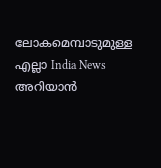ലോകമെമ്പാടുമുള്ള എല്ലാ India News അറിയാൻ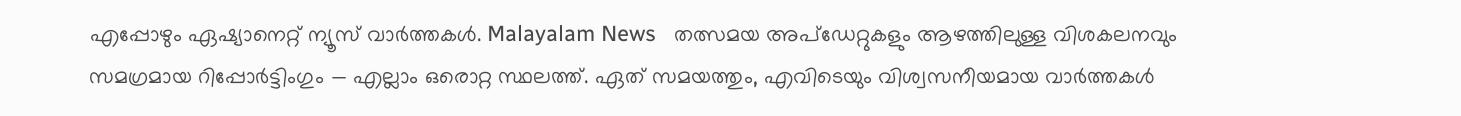എപ്പോഴും ഏഷ്യാനെറ്റ് ന്യൂസ് വാർത്തകൾ. Malayalam News   തത്സമയ അപ്‌ഡേറ്റുകളും ആഴത്തിലുള്ള വിശകലനവും സമഗ്രമായ റിപ്പോർട്ടിംഗും — എല്ലാം ഒരൊറ്റ സ്ഥലത്ത്. ഏത് സമയത്തും, എവിടെയും വിശ്വസനീയമായ വാർത്തകൾ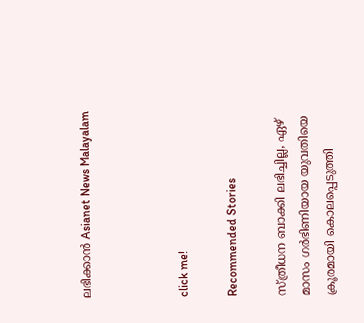ലഭിക്കാൻ Asianet News Malayalam



click me!

Recommended Stories

സ്ത്രീധന ബാക്കി ലഭിച്ചില്ല, ഏഴ് മാസം ഗ‍ർഭിണിയായ യുവതിയെ ക്രൂരമായി കൊലപ്പെടുത്തി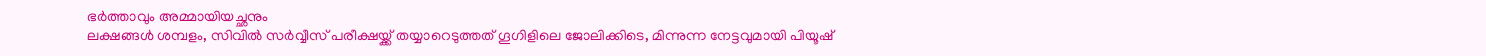ഭ‍ർത്താവും അമ്മായിയച്ഛനും
ലക്ഷങ്ങൾ ശമ്പളം, സിവിൽ സ‍‍ർവ്വീസ് പരീക്ഷയ്ക്ക് തയ്യാറെടുത്തത് ഗൂഗിളിലെ ജോലിക്കിടെ, മിന്നുന്ന നേട്ടവുമായി പിയൂഷ്